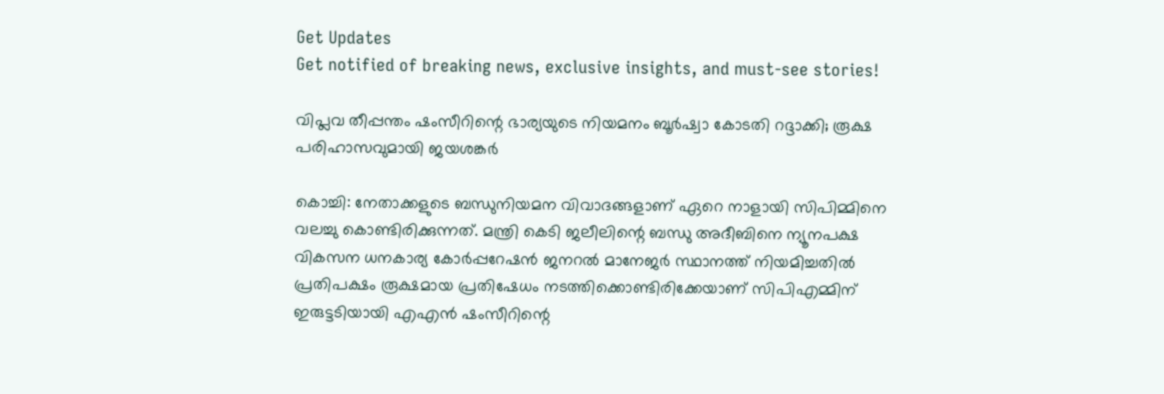Get Updates
Get notified of breaking news, exclusive insights, and must-see stories!

വിപ്ലവ തീപ്പന്തം ഷംസീറിന്റെ ഭാര്യയുടെ നിയമനം ബൂര്‍ഷ്വാ കോടതി റദ്ദാക്കി; രൂക്ഷ പരിഹാസവുമായി ജയശങ്കര്‍

കൊച്ചി: നേതാക്കളുടെ ബന്ധുനിയമന വിവാദങ്ങളാണ് ഏറെ നാളായി സിപിമ്മിനെ വലച്ചു കൊണ്ടിരിക്കുന്നത്. മന്ത്രി കെടി ജലീലിന്റെ ബന്ധു അദീബിനെ ന്യൂനപക്ഷ വികസന ധനകാര്യ കോര്‍പ്പറേഷന്‍ ജനറല്‍ മാനേജര്‍ സ്ഥാനത്ത് നിയമിച്ചതില്‍ പ്രതിപക്ഷം രൂക്ഷമായ പ്രതിഷേധം നടത്തിക്കൊണ്ടിരിക്കേയാണ് സിപിഎമ്മിന് ഇരുട്ടടിയായി എഎന്‍ ഷംസീറിന്റെ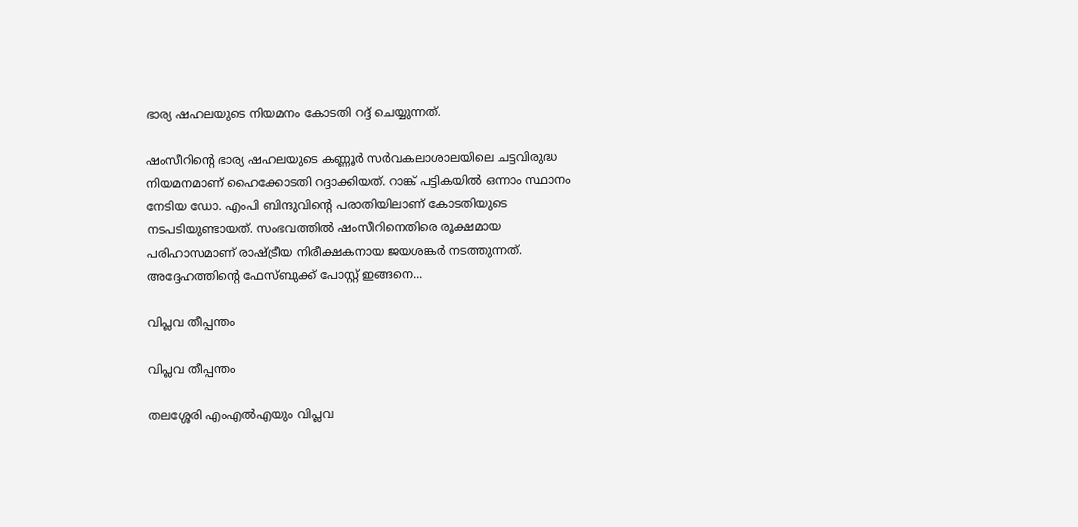ഭാര്യ ഷഹലയുടെ നിയമനം കോടതി റദ്ദ് ചെയ്യുന്നത്.

ഷംസീറിന്റെ ഭാര്യ ഷഹലയുടെ കണ്ണൂര്‍ സര്‍വകലാശാലയിലെ ചട്ടവിരുദ്ധ നിയമനമാണ് ഹൈക്കോടതി റദ്ദാക്കിയത്. റാങ്ക് പട്ടികയില്‍ ഒന്നാം സ്ഥാനം നേടിയ ഡോ. എംപി ബിന്ദുവിന്റെ പരാതിയിലാണ് കോടതിയുടെ നടപടിയുണ്ടായത്. സംഭവത്തില്‍ ഷംസീറിനെതിരെ രൂക്ഷമായ പരിഹാസമാണ് രാഷ്ട്രീയ നിരീക്ഷകനായ ജയശങ്കര്‍ നടത്തുന്നത്. അദ്ദേഹത്തിന്റെ ഫേസ്ബുക്ക് പോസ്റ്റ് ഇങ്ങനെ...

വിപ്ലവ തീപ്പന്തം

വിപ്ലവ തീപ്പന്തം

തലശ്ശേരി എംഎല്‍എയും വിപ്ലവ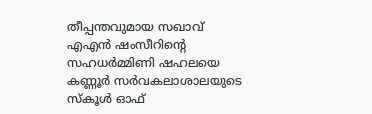തീപ്പന്തവുമായ സഖാവ് എഎന്‍ ഷംസീറിന്റെ സഹധര്‍മ്മിണി ഷഹലയെ കണ്ണൂര്‍ സര്‍വകലാശാലയുടെ സ്‌കൂള്‍ ഓഫ്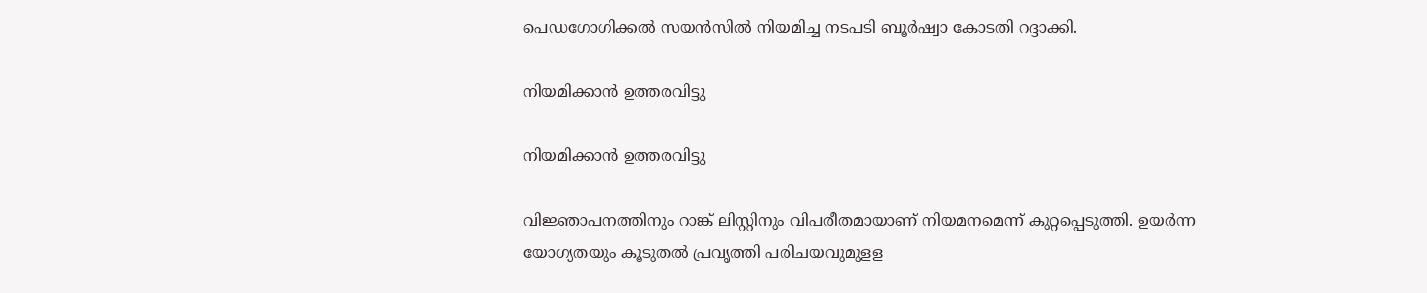പെഡഗോഗിക്കല്‍ സയന്‍സില്‍ നിയമിച്ച നടപടി ബൂര്‍ഷ്വാ കോടതി റദ്ദാക്കി.

നിയമിക്കാന്‍ ഉത്തരവിട്ടു

നിയമിക്കാന്‍ ഉത്തരവിട്ടു

വിജ്ഞാപനത്തിനും റാങ്ക് ലിസ്റ്റിനും വിപരീതമായാണ് നിയമനമെന്ന് കുറ്റപ്പെടുത്തി. ഉയര്‍ന്ന യോഗ്യതയും കൂടുതല്‍ പ്രവൃത്തി പരിചയവുമുളള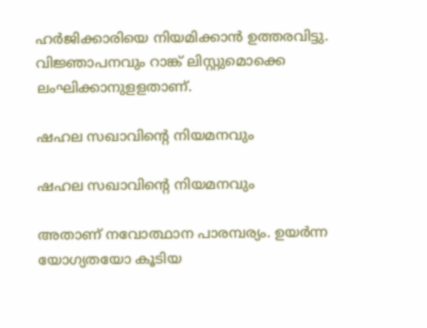ഹര്‍ജിക്കാരിയെ നിയമിക്കാന്‍ ഉത്തരവിട്ടു. വിജ്ഞാപനവും റാങ്ക് ലിസ്റ്റുമൊക്കെ ലംഘിക്കാനുളളതാണ്.

ഷഹല സഖാവിന്റെ നിയമനവും

ഷഹല സഖാവിന്റെ നിയമനവും

അതാണ് നവോത്ഥാന പാരമ്പര്യം. ഉയര്‍ന്ന യോഗ്യതയോ കൂടിയ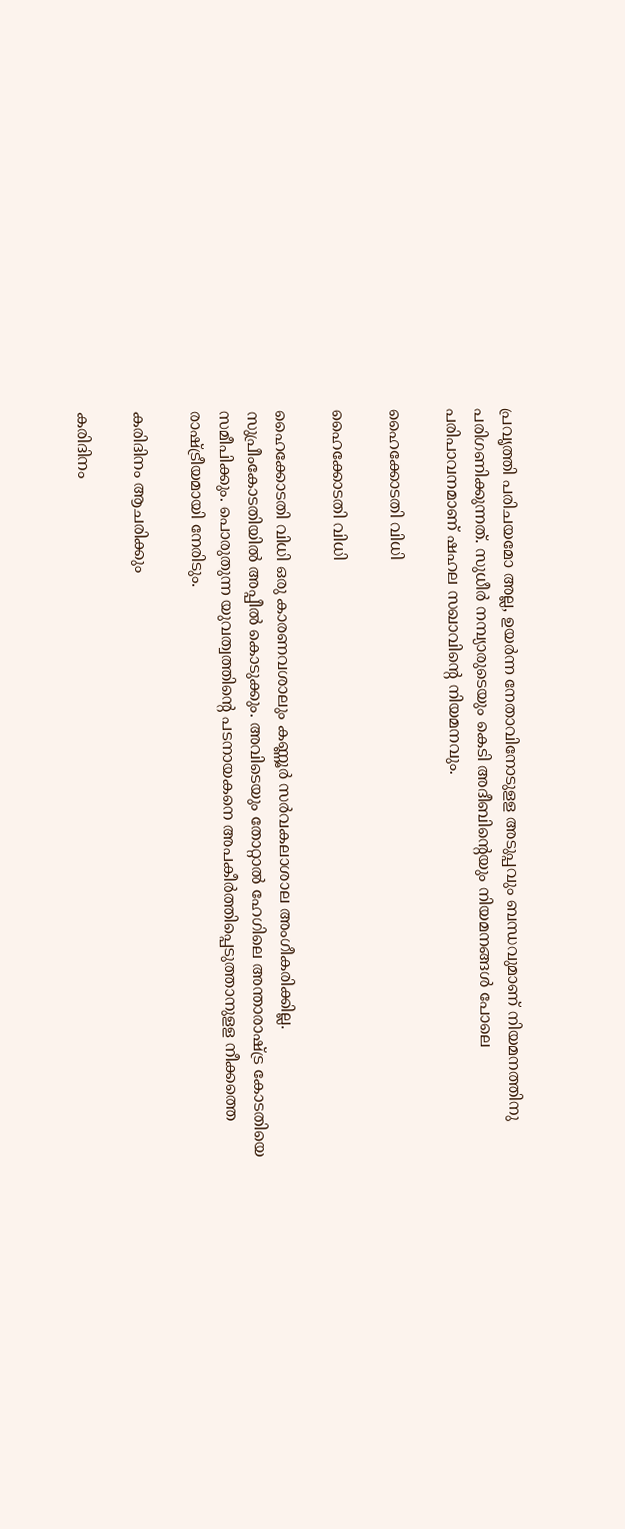പ്രവൃത്തി പരിചയമോ അല്ല, ഉയര്‍ന്ന നേതാവിനോടുളള അടുപ്പവും ബന്ധവുമാണ് നിയമനത്തിനു പരിഗണിക്കുന്നത്. സുധീര്‍ നമ്പ്യാരുടെയും കെടി അദീബിന്റെയും നിയമനങ്ങള്‍ പോലെ പരിപാവനമാണ് ഷഹല സഖാവിന്റെ നിയമനവും.

ഹൈക്കോടതി വിധി

ഹൈക്കോടതി വിധി

ഹൈക്കോടതി വിധി ഒരു കാരണവശാലും കണ്ണൂര്‍ സര്‍വകലാശാല അംഗീകരിക്കില്ല. സുപ്രീംകോടതിയില്‍ അപ്പീല്‍ കൊടുക്കും. അവിടെയും തോറ്റാല്‍ ഹേഗിലെ അന്താരാഷ്ട്ര കോടതിയെ സമീപിക്കും. പൊരുതുന്ന യുവത്വത്തിന്റെ പടനായകനെ അപകീര്‍ത്തിപ്പെടുത്താനുളള നീക്കത്തെ രാഷ്ട്രീയമായി നേരിടും.

കരിദിനം ആചരിക്കും

കരിദിനം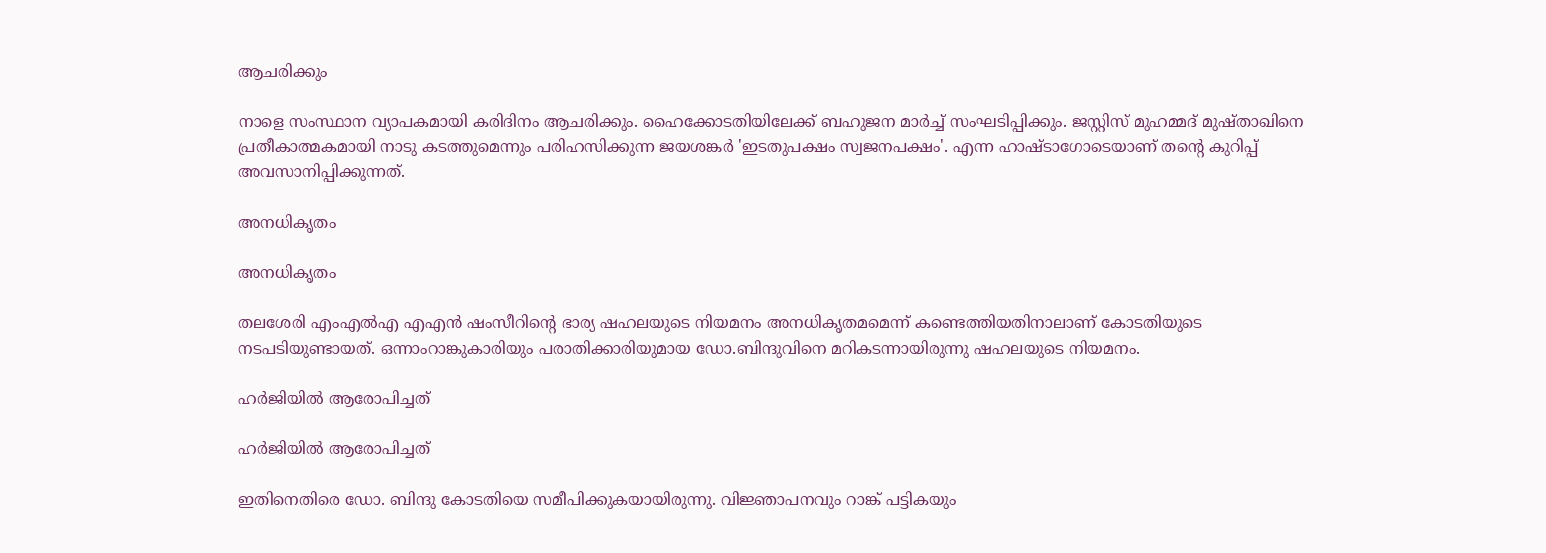ആചരിക്കും

നാളെ സംസ്ഥാന വ്യാപകമായി കരിദിനം ആചരിക്കും. ഹൈക്കോടതിയിലേക്ക് ബഹുജന മാര്‍ച്ച് സംഘടിപ്പിക്കും. ജസ്റ്റിസ് മുഹമ്മദ് മുഷ്താഖിനെ പ്രതീകാത്മകമായി നാടു കടത്തുമെന്നും പരിഹസിക്കുന്ന ജയശങ്കര്‍ 'ഇടതുപക്ഷം സ്വജനപക്ഷം'. എന്ന ഹാഷ്ടാഗോടെയാണ് തന്റെ കുറിപ്പ് അവസാനിപ്പിക്കുന്നത്.

അനധികൃതം

അനധികൃതം

തലശേരി എംഎല്‍എ എഎന്‍ ഷംസീറിന്റെ ഭാര്യ ഷഹലയുടെ നിയമനം അനധികൃതമമെന്ന് കണ്ടെത്തിയതിനാലാണ് കോടതിയുടെ നടപടിയുണ്ടായത്. ഒന്നാംറാങ്കുകാരിയും പരാതിക്കാരിയുമായ ഡോ.ബിന്ദുവിനെ മറികടന്നായിരുന്നു ഷഹലയുടെ നിയമനം.

ഹര്‍ജിയില്‍ ആരോപിച്ചത്

ഹര്‍ജിയില്‍ ആരോപിച്ചത്

ഇതിനെതിരെ ഡോ. ബിന്ദു കോടതിയെ സമീപിക്കുകയായിരുന്നു. വിജ്ഞാപനവും റാങ്ക് പട്ടികയും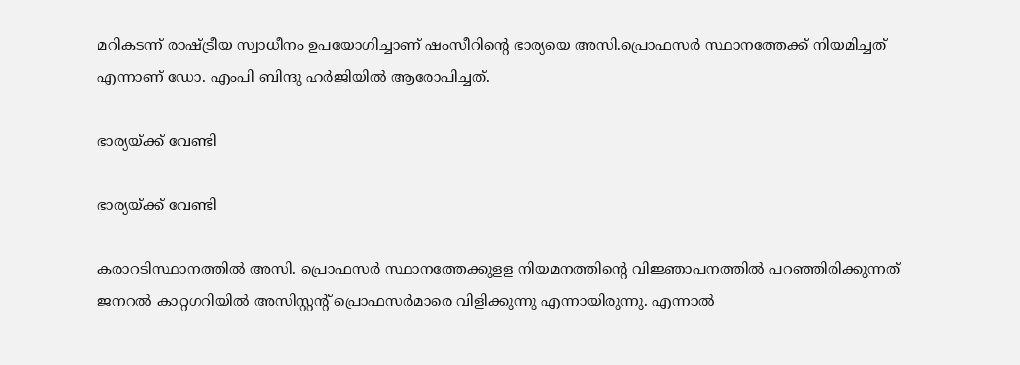മറികടന്ന് രാഷ്ട്രീയ സ്വാധീനം ഉപയോഗിച്ചാണ് ഷംസീറിന്റെ ഭാര്യയെ അസി.പ്രൊഫസര്‍ സ്ഥാനത്തേക്ക് നിയമിച്ചത് എന്നാണ് ഡോ. എംപി ബിന്ദു ഹര്‍ജിയില്‍ ആരോപിച്ചത്.

ഭാര്യയ്ക്ക് വേണ്ടി

ഭാര്യയ്ക്ക് വേണ്ടി

കരാറടിസ്ഥാനത്തില്‍ അസി. പ്രൊഫസര്‍ സ്ഥാനത്തേക്കുളള നിയമനത്തിന്റെ വിജ്ഞാപനത്തില്‍ പറഞ്ഞിരിക്കുന്നത് ജനറല്‍ കാറ്റഗറിയില്‍ അസിസ്റ്റന്റ് പ്രൊഫസര്‍മാരെ വിളിക്കുന്നു എന്നായിരുന്നു. എന്നാല്‍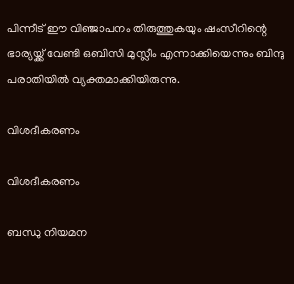പിന്നീട് ഈ വിഞ്ജാപനം തിരുത്തുകയും ഷംസീറിന്റെ ഭാര്യയ്ക്ക് വേണ്ടി ഒബിസി മുസ്ലീം എന്നാക്കിയെന്നും ബിന്ദു പരാതിയില്‍ വ്യക്തമാക്കിയിരുന്നു.

വിശദീകരണം

വിശദീകരണം

ബന്ധു നിയമന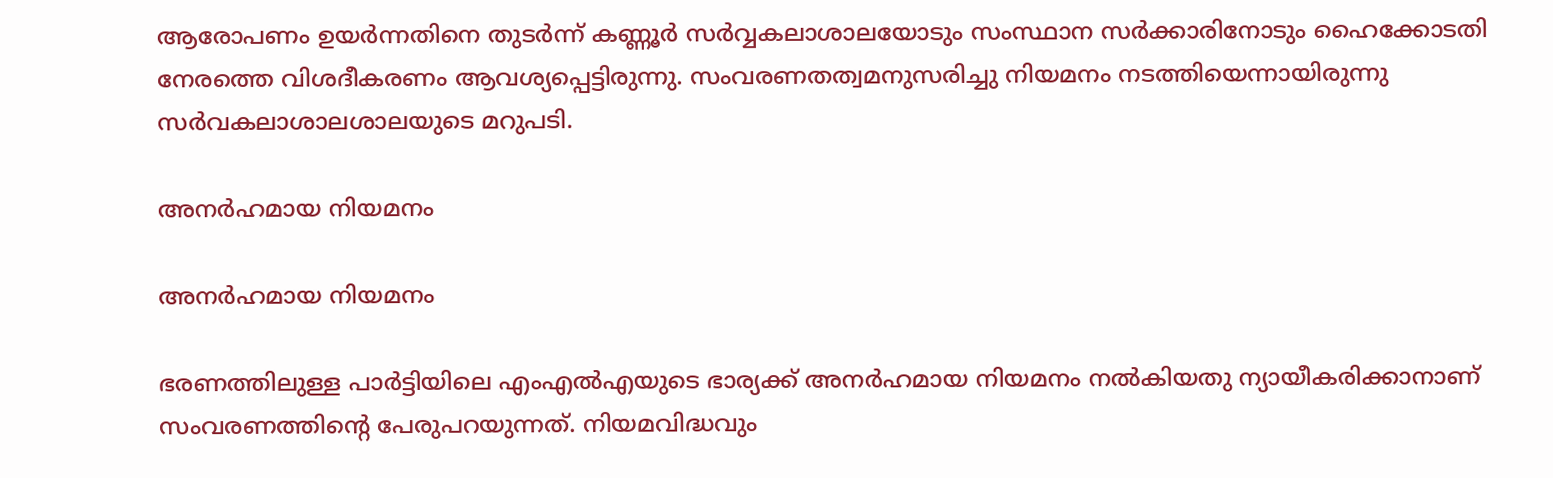ആരോപണം ഉയര്‍ന്നതിനെ തുടര്‍ന്ന് കണ്ണൂര്‍ സര്‍വ്വകലാശാലയോടും സംസ്ഥാന സര്‍ക്കാരിനോടും ഹൈക്കോടതി നേരത്തെ വിശദീകരണം ആവശ്യപ്പെട്ടിരുന്നു. സംവരണതത്വമനുസരിച്ചു നിയമനം നടത്തിയെന്നായിരുന്നു സര്‍വകലാശാലശാലയുടെ മറുപടി.

അനര്‍ഹമായ നിയമനം

അനര്‍ഹമായ നിയമനം

ഭരണത്തിലുള്ള പാര്‍ട്ടിയിലെ എംഎല്‍എയുടെ ഭാര്യക്ക് അനര്‍ഹമായ നിയമനം നല്‍കിയതു ന്യായീകരിക്കാനാണ് സംവരണത്തിന്റെ പേരുപറയുന്നത്. നിയമവിദ്ധവും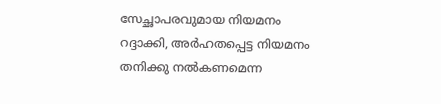സേച്ഛാപരവുമായ നിയമനം റദ്ദാക്കി, അര്‍ഹതപ്പെട്ട നിയമനം തനിക്കു നല്‍കണമെന്ന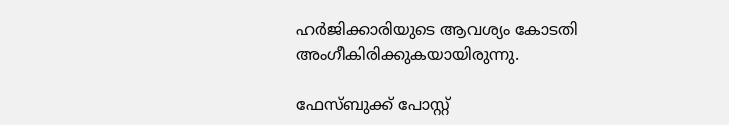ഹര്‍ജിക്കാരിയുടെ ആവശ്യം കോടതി അംഗീകിരിക്കുകയായിരുന്നു.

ഫേസ്ബുക്ക് പോസ്റ്റ്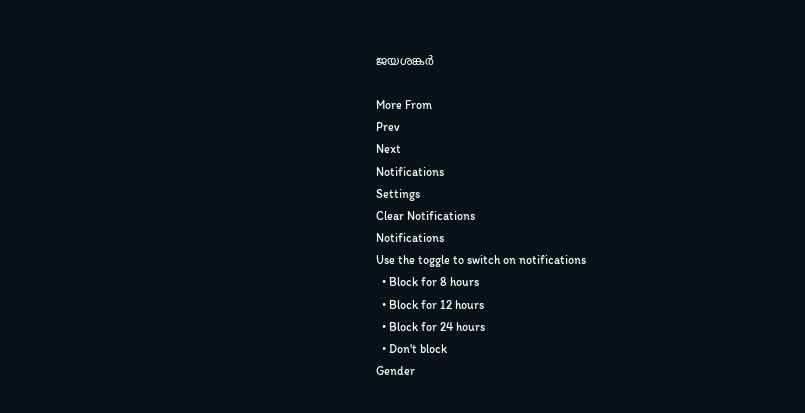ജയശങ്കര്‍

More From
Prev
Next
Notifications
Settings
Clear Notifications
Notifications
Use the toggle to switch on notifications
  • Block for 8 hours
  • Block for 12 hours
  • Block for 24 hours
  • Don't block
Gender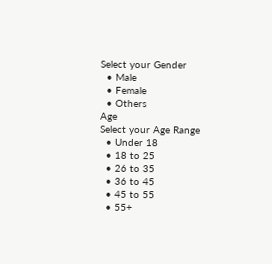Select your Gender
  • Male
  • Female
  • Others
Age
Select your Age Range
  • Under 18
  • 18 to 25
  • 26 to 35
  • 36 to 45
  • 45 to 55
  • 55+